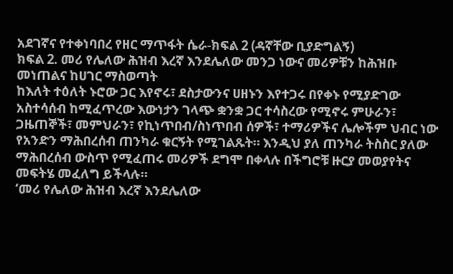አደገኛና የተቀነባበረ የዘር ማጥፋት ሴራ-ክፍል 2 (ዳኛቸው ቢያድግልኝ)
ክፍል 2. መሪ የሌለው ሕዝብ እረኛ እንደሌለው መንጋ ነውና መሪዎቹን ከሕዝቡ መነጠልና ከሀገር ማስወጣት
ከእለት ተዕለት ኑሮው ጋር እየኖሩ፣ ደስታውንና ሀዘኑን እየተጋሩ በየቀኑ የሚያድገው አስተሳሰብ ከሚፈጥረው እውነታን ገላጭ ቋንቋ ጋር ተሳስረው የሚኖሩ ምሁራን፣ ጋዜጠኞች፣ መምህራን፣ የኪነጥበብ/ስነጥበብ ሰዎች፣ ተማሪዎችና ሌሎችም ህብር ነው የአንድን ማሕበረሰብ ጠንካራ ቁርኝት የሚገልጹት። እንዲህ ያለ ጠንካራ ትስስር ያለው ማሕበረሰብ ውስጥ የሚፈጠሩ መሪዎች ደግሞ በቀላሉ በችግሮቹ ዙርያ መወያየትና መፍትሄ መፈለግ ይችላሉ።
‘መሪ የሌለው ሕዝብ እረኛ እንደሌለው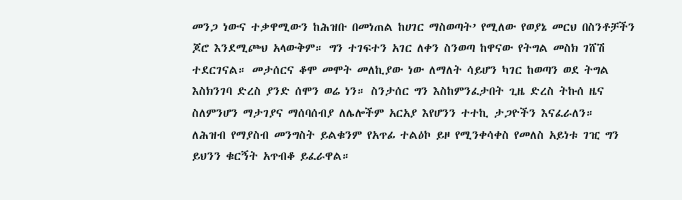መንጋ ነውና ተቃዋሚውን ከሕዝቡ በመነጠል ከሀገር ማስወጣት’ የሚለው የወያኔ መርህ በስንቶቻችን ጆሮ እንደሚጮህ አላውቅም። ግን ተገፍተን አገር ለቀን ስንወጣ ከዋናው የትግል መስክ ገሸሽ ተደርገናል። መታሰርና ቆሞ መሞት መለኪያው ነው ለማለት ሳይሆን ካገር ከወጣን ወደ ትግል እስክንገባ ድረስ ያንድ ሰሞን ወሬ ነን። ስንታሰር ግን እስከምንፈታበት ጊዜ ድረስ ትኩሰ ዜና ስለምንሆን ማታገያና ማሰባሰብያ ለሌሎችም አርአያ እየሆንን ተተኪ ታጋዮችን እናፈራለን።
ለሕዝብ የማያስብ መንግስት ይልቁንም የአጥፊ ተልዕኮ ይዞ የሚንቀሳቀስ የመለስ አይነቱ ገዢ ግን ይህንን ቁርኝት አጥብቆ ይፈራዋል።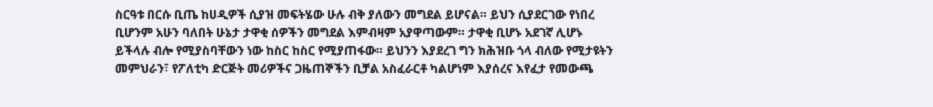ስርዓቱ በርሱ ቢጤ ከሀዲዎች ሲያዝ መፍትሄው ሁሉ ብቅ ያለውን መግደል ይሆናል። ይህን ሲያደርገው የነበረ ቢሆንም አሁን ባለበት ሁኔታ ታዋቂ ሰዎችን መግደል እምብዛም አያዋጣውም። ታዋቂ ቢሆኑ አደገኛ ሊሆኑ ይችላሉ ብሎ የሚያስባቸውን ነው ከስር ከስር የሚያጠፋው። ይህንን እያደረገ ግን ክሕዝቡ ጎላ ብለው የሚታዩትን መምህራን፣ የፖለቲካ ድርጅት መሪዎችና ጋዜጠኞችን ቢቻል አስፈራርቶ ካልሆነም እያሰረና እየፈታ የመውጫ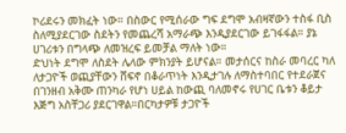ኮሪደሩን መክፈት ነው። በስውር የሚሰራው ግፍ ደግሞ አብዛኛውን ተስፋ ቢስ ስለሚያደርገው ስደትን የመጨረሻ አማራጭ እንዲያደርገው ይገፋፋል። ያኔ ሀገሪቱን በግላጭ ለመዝረፍ ይመቻል ማለት ነው።
ድህነት ደግሞ ለስደት ሌላው ምክንያት ይሆናል። መታሰርና ከስራ መባረር ካለ ለታጋዮች ወጪያቸውን ሸፍኖ በቆራጥነት እንዲታገሉ ለማስተባበር የተደራጀና በገንዘብ አቅሙ ጠንካራ የሆነ ሀይል ከውጪ ባለመኖሩ የሀገር ቤቱን ቆይታ እጅግ አስቸጋሪ ያደርገዋል።በርካታዎቹ ታጋዮች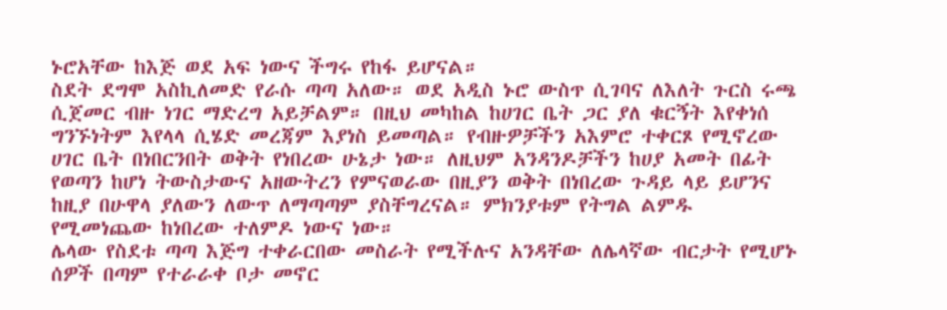ኑሮአቸው ከእጅ ወደ አፍ ነውና ችግሩ የከፋ ይሆናል።
ስደት ደግሞ አስኪለመድ የራሱ ጣጣ አለው። ወደ አዲስ ኑሮ ውስጥ ሲገባና ለእለት ጉርስ ሩጫ ሲጀመር ብዙ ነገር ማድረግ አይቻልም። በዚህ መካከል ከሀገር ቤት ጋር ያለ ቁርኝት እየቀነሰ ግንኙነትም እየላላ ሲሄድ መረጃም እያነስ ይመጣል። የብዙዎቻችን አእምሮ ተቀርጾ የሚኖረው ሀገር ቤት በነበርንበት ወቅት የነበረው ሁኔታ ነው። ለዚህም አንዳንዶቻችን ከሀያ አመት በፊት የወጣን ከሆነ ትውስታውና አዘውትረን የምናወራው በዚያን ወቅት በነበረው ጉዳይ ላይ ይሆንና ከዚያ በሁዋላ ያለውን ለውጥ ለማጣጣም ያስቸግረናል። ምክንያቱም የትግል ልምዱ የሚመነጨው ከነበረው ተለምዶ ነውና ነው።
ሌላው የስደቱ ጣጣ እጅግ ተቀራርበው መስራት የሚችሉና አንዳቸው ለሌላኛው ብርታት የሚሆኑ ሰዎች በጣም የተራራቀ ቦታ መኖር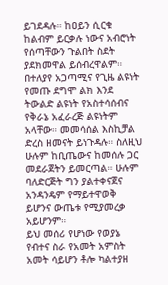ይገደዳሉ። ከዐይን ሲርቁ ከልብም ይርቃሉ ነውና አብሮነት የሰጣቸውን ጉልበት ስደት ያደክመዋል ይሰብረዋልም። በተለያየ አጋጣሚና የጊዜ ልዩነት የመጡ ደግሞ ልክ እንደ ትውልድ ልዩነት የአስተሳሰብና የቅራኔ አፈራረጅ ልዩነትም አላቸው። መመሳሰል እስኪቻል ድረስ ዘመናት ይነጉዳሉ። ስለዚህ ሁሉም ከቢጤውና ከመሰሉ ጋር መደራጀትን ይመርጣል። ሁሉም ባለድርጅት ግን ያልተቀናጀና አንዳንዴም የማይተዋወቅ ይሆንና ውጤቱ የሚያመረቃ አይሆንም።
ይህ መሰሪ የሆነው የወያኔ የብተና ስራ የአመት አምስት አመት ሳይሆን ቶሎ ካልተያዘ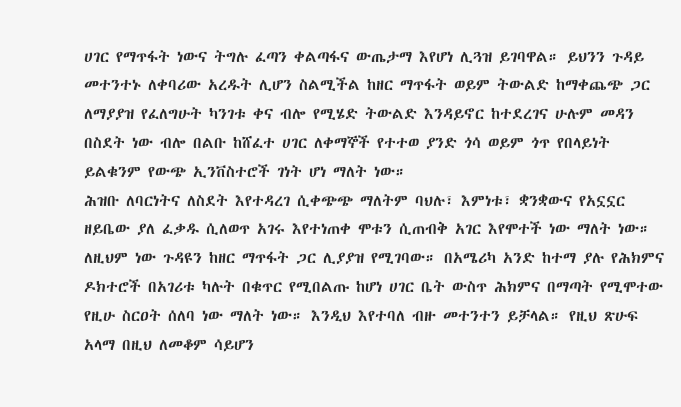ሀገር የማጥፋት ነውና ትግሉ ፈጣን ቀልጣፋና ውጤታማ እየሆነ ሊጓዝ ይገባዋል። ይህንን ጉዳይ መተንተኑ ለቀባሪው አረዱት ሊሆን ስልሚችል ከዘር ማጥፋት ወይም ትውልድ ከማቀጨጭ ጋር ለማያያዝ የፈለግሁት ካንገቱ ቀና ብሎ የሚሄድ ትውልድ እንዳይኖር ከተደረገና ሁሉም መዳን በስደት ነው ብሎ በልቡ ከሸፈተ ሀገር ለቀማኞች የተተወ ያንድ ጎሳ ወይም ጎጥ የበላይነት ይልቁንም የውጭ ኢንቨስተሮች ገነት ሆነ ማለት ነው።
ሕዝቡ ለባርነትና ለስደት እየተዳረገ ሲቀጭጭ ማለትም ባህሉ፣ እምነቱ፣ ቋንቋውና የአኗኗር ዘይቤው ያለ ፈቃዱ ሲለወጥ አገሩ እየተነጠቀ ሞቱን ሲጠብቅ አገር እየሞተች ነው ማለት ነው። ለዚህም ነው ጉዳዩን ከዘር ማጥፋት ጋር ሊያያዝ የሚገባው። በአሜሪካ አንድ ከተማ ያሉ የሕክምና ዶክተሮች በአገሪቱ ካሉት በቁጥር የሚበልጡ ከሆነ ሀገር ቤት ውስጥ ሕክምና በማጣት የሚሞተው የዚሁ ስርዐት ሰለባ ነው ማለት ነው። እንዲህ እየተባለ ብዙ መተንተን ይቻላል። የዚህ ጽሁፍ አላማ በዚህ ለመቆም ሳይሆን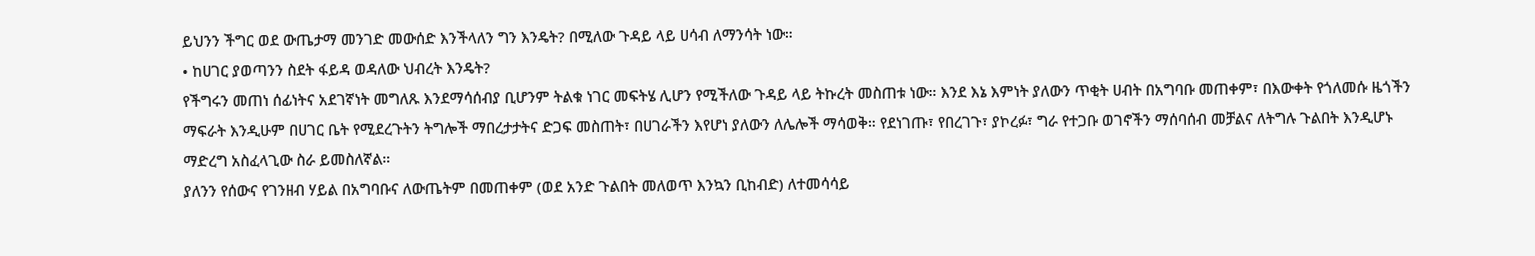ይህንን ችግር ወደ ውጤታማ መንገድ መውሰድ እንችላለን ግን እንዴት? በሚለው ጉዳይ ላይ ሀሳብ ለማንሳት ነው።
• ከሀገር ያወጣንን ስደት ፋይዳ ወዳለው ህብረት እንዴት?
የችግሩን መጠነ ሰፊነትና አደገኛነት መግለጹ እንደማሳሰብያ ቢሆንም ትልቁ ነገር መፍትሄ ሊሆን የሚችለው ጉዳይ ላይ ትኩረት መስጠቱ ነው። እንደ እኔ እምነት ያለውን ጥቂት ሀብት በአግባቡ መጠቀም፣ በእውቀት የጎለመሱ ዜጎችን ማፍራት እንዲሁም በሀገር ቤት የሚደረጉትን ትግሎች ማበረታታትና ድጋፍ መስጠት፣ በሀገራችን እየሆነ ያለውን ለሌሎች ማሳወቅ። የደነገጡ፣ የበረገጉ፣ ያኮረፉ፣ ግራ የተጋቡ ወገኖችን ማሰባሰብ መቻልና ለትግሉ ጉልበት እንዲሆኑ ማድረግ አስፈላጊው ስራ ይመስለኛል።
ያለንን የሰውና የገንዘብ ሃይል በአግባቡና ለውጤትም በመጠቀም (ወደ አንድ ጉልበት መለወጥ እንኳን ቢከብድ) ለተመሳሳይ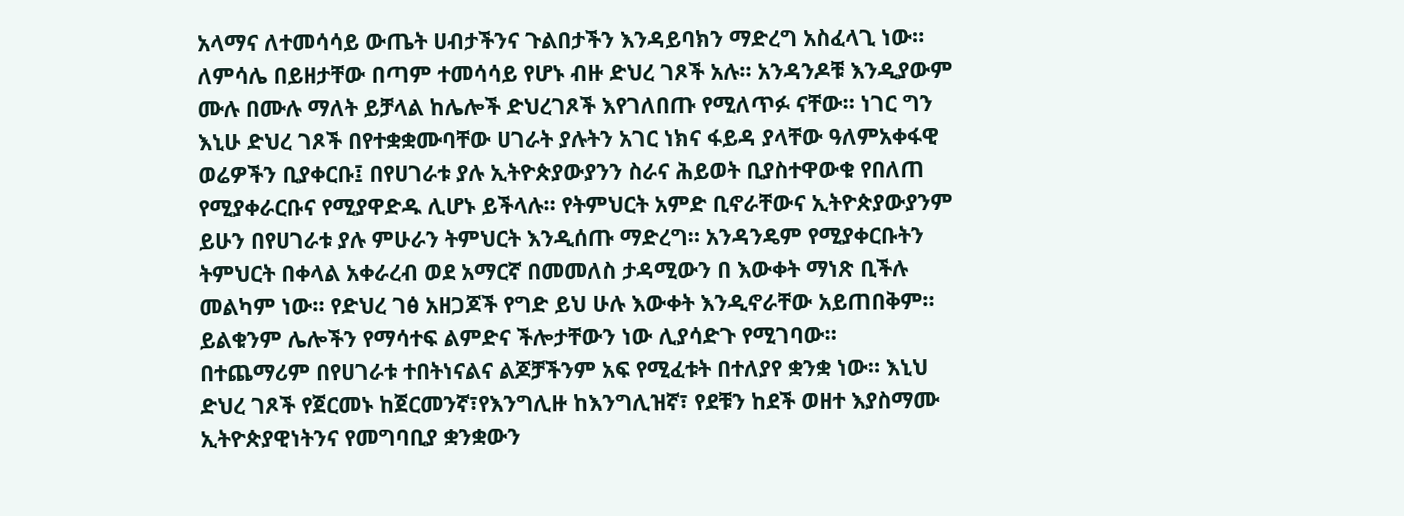አላማና ለተመሳሳይ ውጤት ሀብታችንና ጉልበታችን እንዳይባክን ማድረግ አስፈላጊ ነው። ለምሳሌ በይዘታቸው በጣም ተመሳሳይ የሆኑ ብዙ ድህረ ገጾች አሉ። አንዳንዶቹ እንዲያውም ሙሉ በሙሉ ማለት ይቻላል ከሌሎች ድህረገጾች እየገለበጡ የሚለጥፉ ናቸው። ነገር ግን እኒሁ ድህረ ገጾች በየተቋቋሙባቸው ሀገራት ያሉትን አገር ነክና ፋይዳ ያላቸው ዓለምአቀፋዊ ወሬዎችን ቢያቀርቡ፤ በየሀገራቱ ያሉ ኢትዮጵያውያንን ስራና ሕይወት ቢያስተዋውቁ የበለጠ የሚያቀራርቡና የሚያዋድዱ ሊሆኑ ይችላሉ። የትምህርት አምድ ቢኖራቸውና ኢትዮጵያውያንም ይሁን በየሀገራቱ ያሉ ምሁራን ትምህርት እንዲሰጡ ማድረግ። አንዳንዴም የሚያቀርቡትን ትምህርት በቀላል አቀራረብ ወደ አማርኛ በመመለስ ታዳሚውን በ እውቀት ማነጽ ቢችሉ መልካም ነው። የድህረ ገፅ አዘጋጆች የግድ ይህ ሁሉ እውቀት እንዲኖራቸው አይጠበቅም። ይልቁንም ሌሎችን የማሳተፍ ልምድና ችሎታቸውን ነው ሊያሳድጉ የሚገባው።
በተጨማሪም በየሀገራቱ ተበትነናልና ልጆቻችንም አፍ የሚፈቱት በተለያየ ቋንቋ ነው። እኒህ ድህረ ገጾች የጀርመኑ ከጀርመንኛ፣የእንግሊዙ ከእንግሊዝኛ፣ የደቹን ከደች ወዘተ እያስማሙ ኢትዮጵያዊነትንና የመግባቢያ ቋንቋውን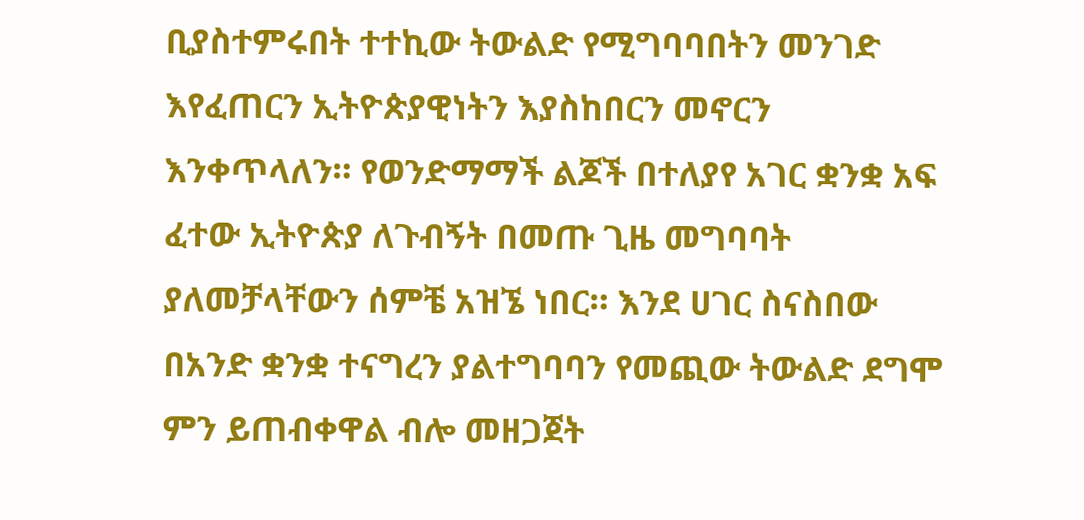ቢያስተምሩበት ተተኪው ትውልድ የሚግባባበትን መንገድ እየፈጠርን ኢትዮጵያዊነትን እያስከበርን መኖርን እንቀጥላለን። የወንድማማች ልጆች በተለያየ አገር ቋንቋ አፍ ፈተው ኢትዮጵያ ለጉብኝት በመጡ ጊዜ መግባባት ያለመቻላቸውን ሰምቼ አዝኜ ነበር። እንደ ሀገር ስናስበው በአንድ ቋንቋ ተናግረን ያልተግባባን የመጪው ትውልድ ደግሞ ምን ይጠብቀዋል ብሎ መዘጋጀት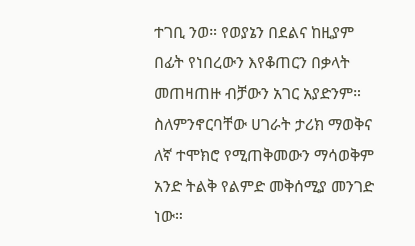ተገቢ ንወ። የወያኔን በደልና ከዚያም በፊት የነበረውን እየቆጠርን በቃላት መጠዛጠዙ ብቻውን አገር አያድንም። ስለምንኖርባቸው ሀገራት ታሪክ ማወቅና ለኛ ተሞክሮ የሚጠቅመውን ማሳወቅም አንድ ትልቅ የልምድ መቅሰሚያ መንገድ ነው።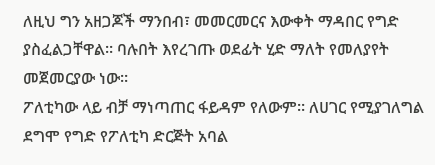ለዚህ ግን አዘጋጆች ማንበብ፣ መመርመርና እውቀት ማዳበር የግድ ያስፈልጋቸዋል። ባሉበት እየረገጡ ወደፊት ሂድ ማለት የመለያየት መጀመርያው ነው።
ፖለቲካው ላይ ብቻ ማነጣጠር ፋይዳም የለውም። ለሀገር የሚያገለግል ደግሞ የግድ የፖለቲካ ድርጅት አባል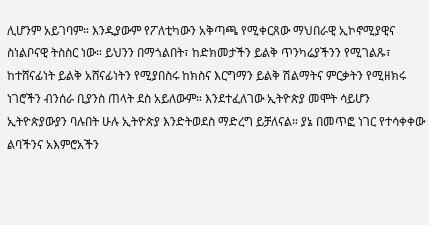ሊሆንም አይገባም። እንዲያውም የፖለቲካውን አቅጣጫ የሚቀርጸው ማህበራዊ ኢኮኖሚያዊና ስነልቦናዊ ትስስር ነው። ይህንን በማጎልበት፣ ከድክመታችን ይልቅ ጥንካሬያችንን የሚገልጹ፣ ከተሸናፊነት ይልቅ አሸናፊነትን የሚያበስሩ ከክስና እርግማን ይልቅ ሽልማትና ምርቃትን የሚዘክሩ ነገሮችን ብንሰራ ቢያንስ ጠላት ደስ አይለውም። እንደተፈለገው ኢትዮጵያ መሞት ሳይሆን ኢትዮጵያውያን ባሉበት ሁሉ ኢትዮጵያ እንድትወደስ ማድረግ ይቻለናል። ያኔ በመጥፎ ነገር የተሳቀቀው ልባችንና አእምሮአችን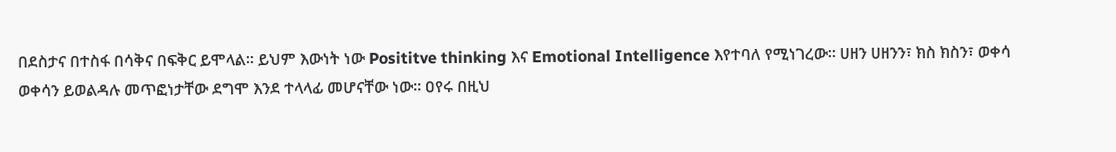በደስታና በተስፋ በሳቅና በፍቅር ይሞላል። ይህም እውነት ነው Posititve thinking እና Emotional Intelligence እየተባለ የሚነገረው። ሀዘን ሀዘንን፣ ክስ ክስን፣ ወቀሳ ወቀሳን ይወልዳሉ መጥፎነታቸው ደግሞ እንደ ተላላፊ መሆናቸው ነው። ዐየሩ በዚህ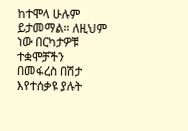ከተሞላ ሁሉም ይታመማል። ለዚህም ነው በርካታዎቹ ተቋሞቻችን በመፋረስ በሽታ እየተሰቃዩ ያሉት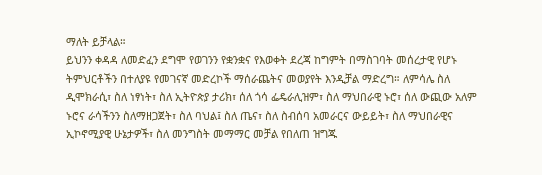ማለት ይቻላል።
ይህንን ቀዳዳ ለመድፈን ደግሞ የወገንን የቋንቋና የእወቀት ደረጃ ከግምት በማስገባት መሰረታዊ የሆኑ ትምህርቶችን በተለያዩ የመገናኛ መድረኮች ማሰራጨትና መወያየት እንዲቻል ማድረግ። ለምሳሌ ስለ ዲሞክራሲ፣ ስለ ነፃነት፣ ስለ ኢትዮጵያ ታሪክ፣ ሰለ ጎሳ ፌዴራሊዝም፣ ስለ ማህበራዊ ኑሮ፣ ሰለ ውጪው አለም ኑሮና ራሳችንን ስለማዘጋጀት፣ ስለ ባህል፤ ስለ ጤና፣ ስለ ስብሰባ አመራርና ውይይት፣ ስለ ማህበራዊና ኢኮኖሚያዊ ሁኔታዎች፣ ስለ መንግስት መማማር መቻል የበለጠ ዝግጁ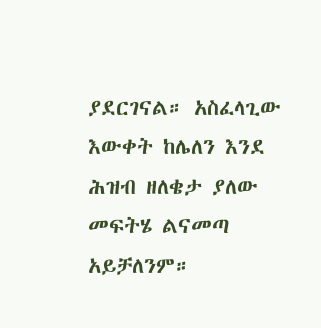ያደርገናል። አስፈላጊው እውቀት ከሌለን እንደ ሕዝብ ዘለቄታ ያለው መፍትሄ ልናመጣ አይቻለንም።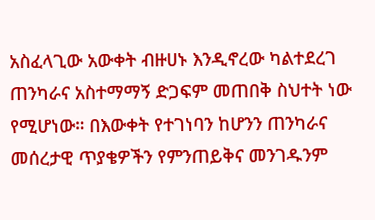አስፈላጊው አውቀት ብዙሀኑ እንዲኖረው ካልተደረገ ጠንካራና አስተማማኝ ድጋፍም መጠበቅ ስህተት ነው የሚሆነው። በእውቀት የተገነባን ከሆንን ጠንካራና መሰረታዊ ጥያቄዎችን የምንጠይቅና መንገዱንም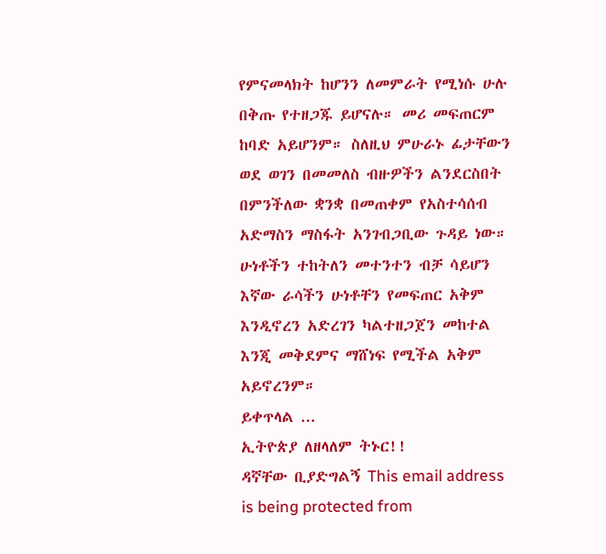የምናመላክት ከሆንን ለመምራት የሚነሱ ሁሉ በቅጡ የተዘጋጁ ይሆናሉ። መሪ መፍጠርም ከባድ አይሆንም። ስለዚህ ምሁራኑ ፊታቸውን ወደ ወገን በመመለስ ብዙዎችን ልንደርስበት በምንችለው ቋንቋ በመጠቀም የአስተሳሰብ አድማስን ማስፋት አንገብጋቢው ጉዳይ ነው። ሁነቶችን ተከትለን መተንተን ብቻ ሳይሆን እኛው ራሳችን ሁነቶቸን የመፍጠር አቅም እንዲኖረን አድረገን ካልተዘጋጀን መከተል እንጂ መቅደምና ማሸነፍ የሚችል አቅም አይኖረንም።
ይቀጥላል ...
ኢትዮጵያ ለዘላለም ትኑር!!
ዳኛቸው ቢያድግልኝ This email address is being protected from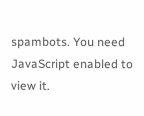spambots. You need JavaScript enabled to view it.